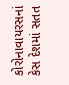કોરોનાવાયરસનાં કેસ દેશમાં સતત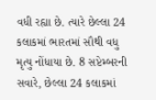વધી રહ્યા છે. ત્યારે છેલ્લા 24 કલાકમાં ભારતમાં સૌથી વધુ મૃત્યુ નોંધાયા છે. 8 સપ્ટેમ્બરની સવારે, છેલ્લા 24 કલાકમાં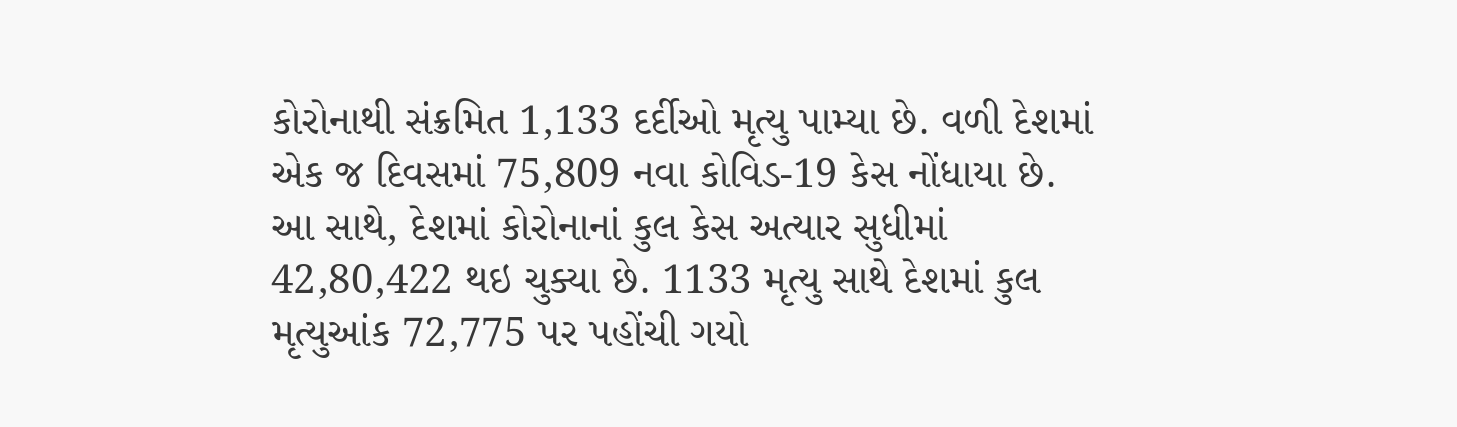કોરોનાથી સંક્રમિત 1,133 દર્દીઓ મૃત્યુ પામ્યા છે. વળી દેશમાં એક જ દિવસમાં 75,809 નવા કોવિડ-19 કેસ નોંધાયા છે. આ સાથે, દેશમાં કોરોનાનાં કુલ કેસ અત્યાર સુધીમાં 42,80,422 થઇ ચુક્યા છે. 1133 મૃત્યુ સાથે દેશમાં કુલ મૃત્યુઆંક 72,775 પર પહોંચી ગયો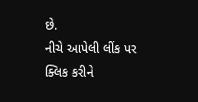છે.
નીચે આપેલી લીંક પર ક્લિક કરીને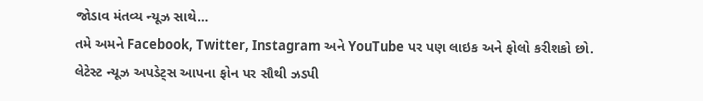જોડાવ મંતવ્ય ન્યૂઝ સાથે…
તમે અમને Facebook, Twitter, Instagram અને YouTube પર પણ લાઇક અને ફોલો કરીશકો છો.
લેટેસ્ટ ન્યૂઝ અપડેટ્સ આપના ફોન પર સૌથી ઝડપી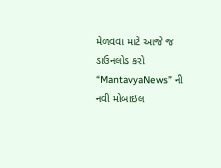મેળવવા માટે આજે જ ડાઉનલોડ કરો “MantavyaNews” ની નવી મોબાઇલ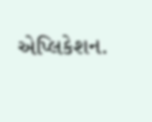એપ્લિકેશન.